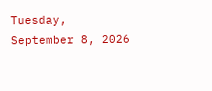Tuesday, September 8, 2026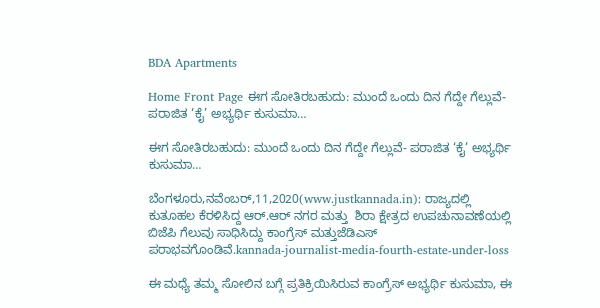BDA Apartments

Home Front Page ಈಗ ಸೋತಿರಬಹುದು: ಮುಂದೆ ಒಂದು ದಿನ ಗೆದ್ದೇ ಗೆಲ್ಲುವೆ- ಪರಾಜಿತ ‘ಕೈ’ ಅಭ್ಯರ್ಥಿ ಕುಸುಮಾ…

ಈಗ ಸೋತಿರಬಹುದು: ಮುಂದೆ ಒಂದು ದಿನ ಗೆದ್ದೇ ಗೆಲ್ಲುವೆ- ಪರಾಜಿತ ‘ಕೈ’ ಅಭ್ಯರ್ಥಿ ಕುಸುಮಾ…

ಬೆಂಗಳೂರು,ನವೆಂಬರ್,11,2020(www.justkannada.in): ರಾಜ್ಯದಲ್ಲಿ ಕುತೂಹಲ ಕೆರಳಿಸಿದ್ದ ಆರ್.ಆರ್ ನಗರ ಮತ್ತು  ಶಿರಾ ಕ್ಷೇತ್ರದ ಉಪಚುನಾವಣೆಯಲ್ಲಿ ಬಿಜೆಪಿ ಗೆಲುವು ಸಾಧಿಸಿದ್ದು ಕಾಂಗ್ರೆಸ್ ಮತ್ತುಜೆಡಿಎಸ್ ಪರಾಭವಗೊಂಡಿವೆ.kannada-journalist-media-fourth-estate-under-loss

ಈ ಮಧ್ಯೆ ತಮ್ಮ ಸೋಲಿನ ಬಗ್ಗೆ ಪ್ರತಿಕ್ರಿಯಿಸಿರುವ ಕಾಂಗ್ರೆಸ್ ಅಭ್ಯರ್ಥಿ ಕುಸುಮಾ, ಈ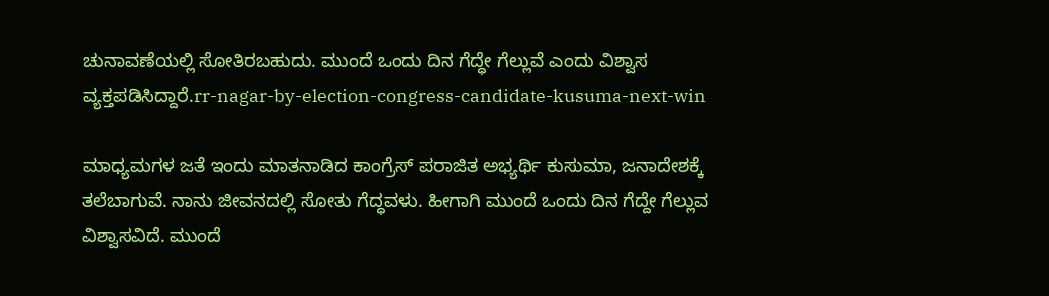ಚುನಾವಣೆಯಲ್ಲಿ ಸೋತಿರಬಹುದು. ಮುಂದೆ ಒಂದು ದಿನ ಗೆದ್ಧೇ ಗೆಲ್ಲುವೆ ಎಂದು ವಿಶ್ವಾಸ ವ್ಯಕ್ತಪಡಿಸಿದ್ದಾರೆ.rr-nagar-by-election-congress-candidate-kusuma-next-win

ಮಾಧ್ಯಮಗಳ ಜತೆ ಇಂದು ಮಾತನಾಡಿದ ಕಾಂಗ್ರೆಸ್ ಪರಾಜಿತ ಅಭ್ಯರ್ಥಿ ಕುಸುಮಾ, ಜನಾದೇಶಕ್ಕೆ ತಲೆಬಾಗುವೆ. ನಾನು ಜೀವನದಲ್ಲಿ ಸೋತು ಗೆದ್ಧವಳು. ಹೀಗಾಗಿ ಮುಂದೆ ಒಂದು ದಿನ ಗೆದ್ದೇ ಗೆಲ್ಲುವ ವಿಶ್ವಾಸವಿದೆ. ಮುಂದೆ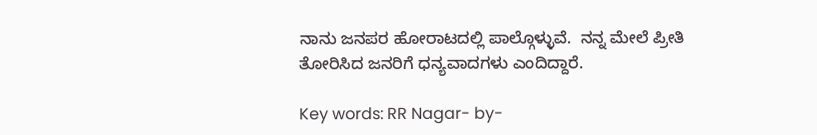ನಾನು ಜನಪರ ಹೋರಾಟದಲ್ಲಿ ಪಾಲ್ಗೊಳ್ಳುವೆ.  ನನ್ನ ಮೇಲೆ ಪ್ರೀತಿ ತೋರಿಸಿದ ಜನರಿಗೆ ಧನ್ಯವಾದಗಳು ಎಂದಿದ್ದಾರೆ.

Key words: RR Nagar- by-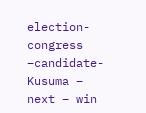election- congress –candidate- Kusuma – next – win